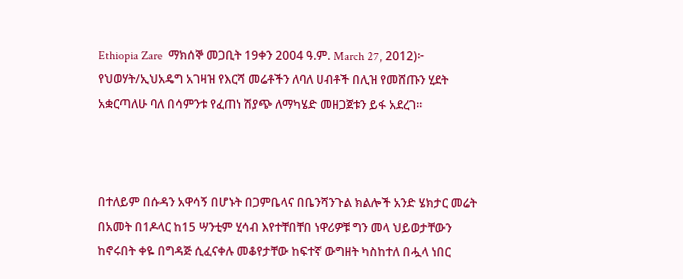Ethiopia Zare  ማክሰኞ መጋቢት 19ቀን 2004 ዓ.ም. March 27, 2012)፦ የህወሃት/ኢህአዴግ አገዛዝ የእርሻ መሬቶችን ለባለ ሀብቶች በሊዝ የመሸጡን ሂደት አቋርጣለሁ ባለ በሳምንቱ የፈጠነ ሽያጭ ለማካሄድ መዘጋጀቱን ይፋ አደረገ።



በተለይም በሱዳን አዋሳኝ በሆኑት በጋምቤላና በቤንሻንጉል ክልሎች አንድ ሄክታር መሬት በአመት በ1ዶላር ከ15 ሣንቲም ሂሳብ እየተቸበቸበ ነዋሪዎቹ ግን መላ ህይወታቸውን ከኖሩበት ቀዬ በግዳጅ ሲፈናቀሉ መቆየታቸው ከፍተኛ ውግዘት ካስከተለ በሗላ ነበር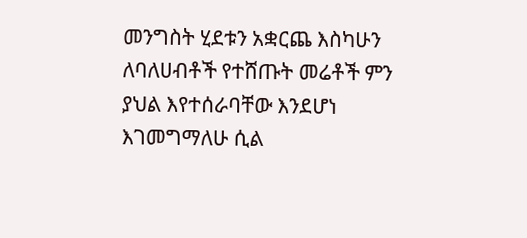መንግስት ሂደቱን አቋርጨ እስካሁን ለባለሀብቶች የተሸጡት መሬቶች ምን ያህል እየተሰራባቸው እንደሆነ እገመግማለሁ ሲል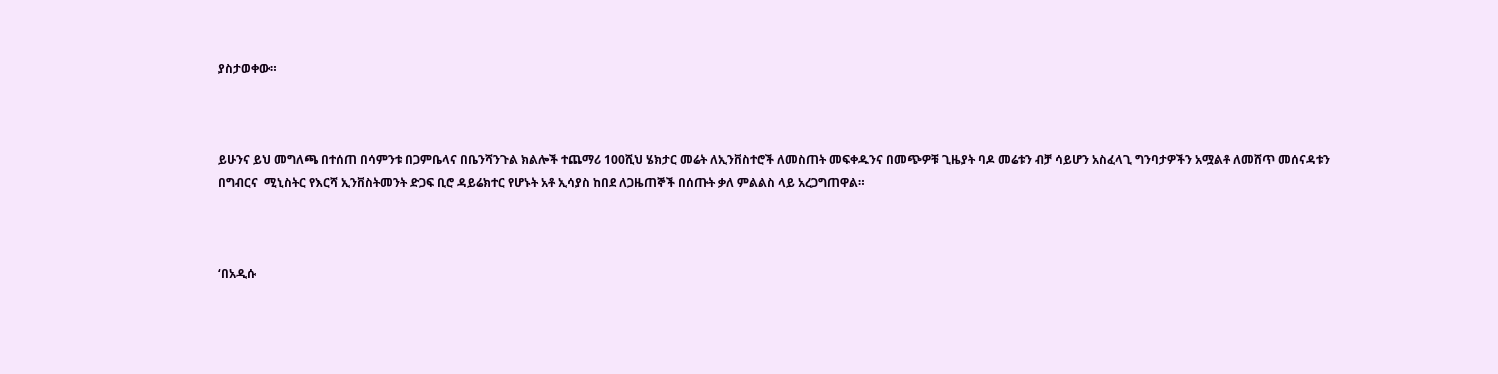ያስታወቀው።



ይሁንና ይህ መግለጫ በተሰጠ በሳምንቱ በጋምቤላና በቤንሻንጉል ክልሎች ተጨማሪ 100ሺህ ሄክታር መሬት ለኢንቨስተሮች ለመስጠት መፍቀዱንና በመጭዎቹ ጊዜያት ባዶ መሬቱን ብቻ ሳይሆን አስፈላጊ ግንባታዎችን አሟልቶ ለመሸጥ መሰናዳቱን በግብርና  ሚኒስትር የእርሻ ኢንቨስትመንት ድጋፍ ቢሮ ዳይሬክተር የሆኑት አቶ ኢሳያስ ከበደ ለጋዜጠኞች በሰጡት ቃለ ምልልስ ላይ አረጋግጠዋል።



‘በአዲሱ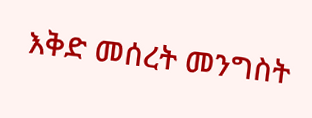እቅድ መሰረት መንግስት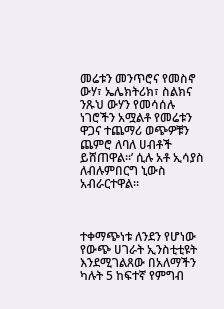መሬቱን መንጥሮና የመስኖ ውሃ፣ ኤሌክትሪክ፣ ስልክና ንጹህ ውሃን የመሳሰሉ ነገሮችን አሟልቶ የመሬቱን ዋጋና ተጨማሪ ወጭዎቹን ጨምሮ ለባለ ሀብቶች ይሸጠዋል።’ ሲሉ አቶ ኢሳያስ ለብሉምበርግ ኒውስ አብራርተዋል።



ተቀማጭነቱ ለንደን የሆነው የውጭ ሀገራት ኢንስቲቲዩት እንደሚገልጸው በአለማችን ካሉት 5 ከፍተኛ የምግብ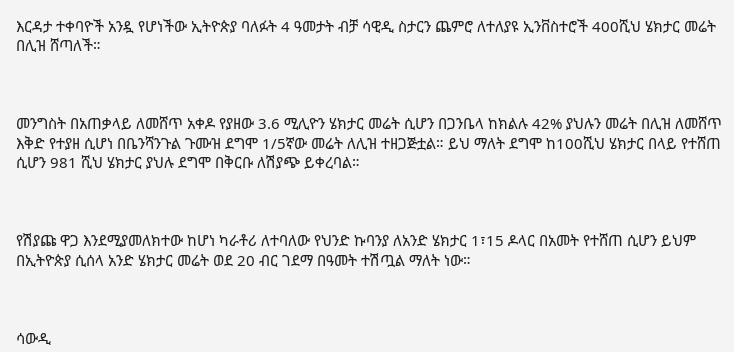እርዳታ ተቀባዮች አንዷ የሆነችው ኢትዮጵያ ባለፉት 4 ዓመታት ብቻ ሳዊዲ ስታርን ጨምሮ ለተለያዩ ኢንቨስተሮች 400ሺህ ሄክታር መሬት በሊዝ ሸጣለች።



መንግስት በአጠቃላይ ለመሸጥ አቀዶ የያዘው 3.6 ሚሊዮን ሄክታር መሬት ሲሆን በጋንቤላ ከክልሉ 42% ያህሉን መሬት በሊዝ ለመሸጥ እቅድ የተያዘ ሲሆነ በቤንሻንጉል ጉሙዝ ደግሞ 1/5ኛው መሬት ለሊዝ ተዘጋጅቷል። ይህ ማለት ደግሞ ከ100ሺህ ሄክታር በላይ የተሸጠ ሲሆን 981 ሺህ ሄክታር ያህሉ ደግሞ በቅርቡ ለሽያጭ ይቀረባል።



የሽያጩ ዋጋ እንደሚያመለክተው ከሆነ ካራቶሪ ለተባለው የህንድ ኩባንያ ለአንድ ሄክታር 1፣15 ዶላር በአመት የተሸጠ ሲሆን ይህም በኢትዮጵያ ሲሰላ አንድ ሄክታር መሬት ወደ 20 ብር ገደማ በዓመት ተሽጧል ማለት ነው።



ሳውዲ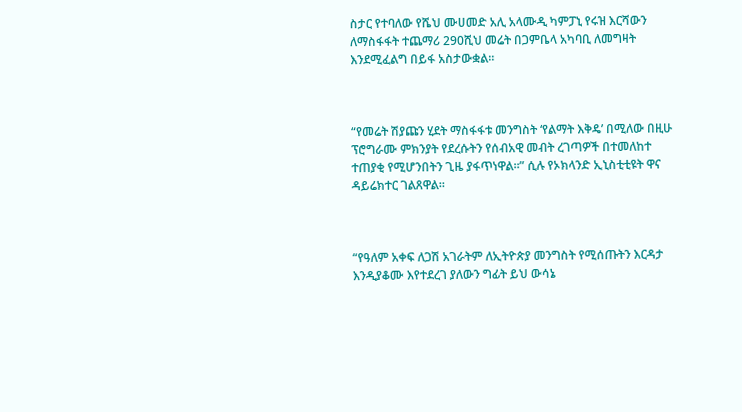ስታር የተባለው የሼህ ሙሀመድ አሊ አላሙዲ ካምፓኒ የሩዝ እርሻውን ለማስፋፋት ተጨማሪ 290ሺህ መሬት በጋምቤላ አካባቢ ለመግዛት እንደሚፈልግ በይፋ አስታውቋል።



“የመሬት ሽያጩን ሂደት ማስፋፋቱ መንግስት ‘የልማት እቅዴ’ በሚለው በዚሁ ፕሮግራሙ ምክንያት የደረሱትን የሰብአዊ መብት ረገጣዎች በተመለከተ ተጠያቂ የሚሆንበትን ጊዜ ያፋጥነዋል።” ሲሉ የኦክላንድ ኢኒስቲቲዩት ዋና ዳይሬክተር ገልጸዋል።



“የዓለም አቀፍ ለጋሽ አገራትም ለኢትዮጵያ መንግስት የሚሰጡትን እርዳታ እንዲያቆሙ እየተደረገ ያለውን ግፊት ይህ ውሳኔ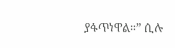ያፋጥነዋል።” ሲሉ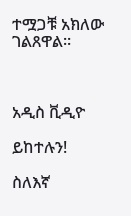ተሟጋቹ አክለው ገልጸዋል።



አዲስ ቪዲዮ

ይከተሉን!

ስለእኛ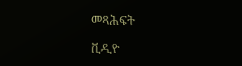መጻሕፍት

ቪዲዮ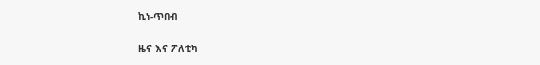ኪነ-ጥበብ

ዜና እና ፖለቲካ